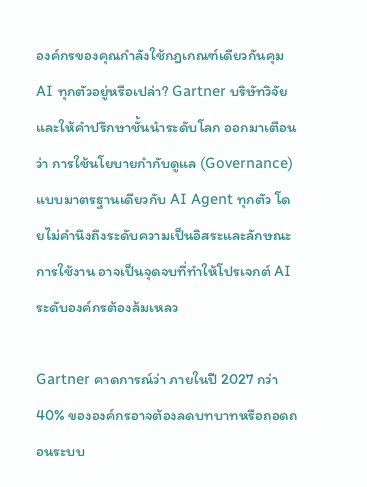องค์กรของคุณกำลังใช้กฎเกณฑ์เดียวกันคุม AI ทุกตัวอยู่หรือเปล่า? Gartner บริษัทวิจัยและให้คำปรึกษาชั้นนำระดับโลก ออกมาเตือนว่า การใช้นโยบายกำกับดูแล (Governance) แบบมาตรฐานเดียวกับ AI Agent ทุกตัว โดยไม่คำนึงถึงระดับความเป็นอิสระและลักษณะการใช้งาน อาจเป็นจุดจบที่ทำให้โปรเจกต์ AI ระดับองค์กรต้องล้มเหลว

Gartner คาดการณ์ว่า ภายในปี 2027 กว่า 40% ขององค์กรอาจต้องลดบทบาทหรือถอดถอนระบบ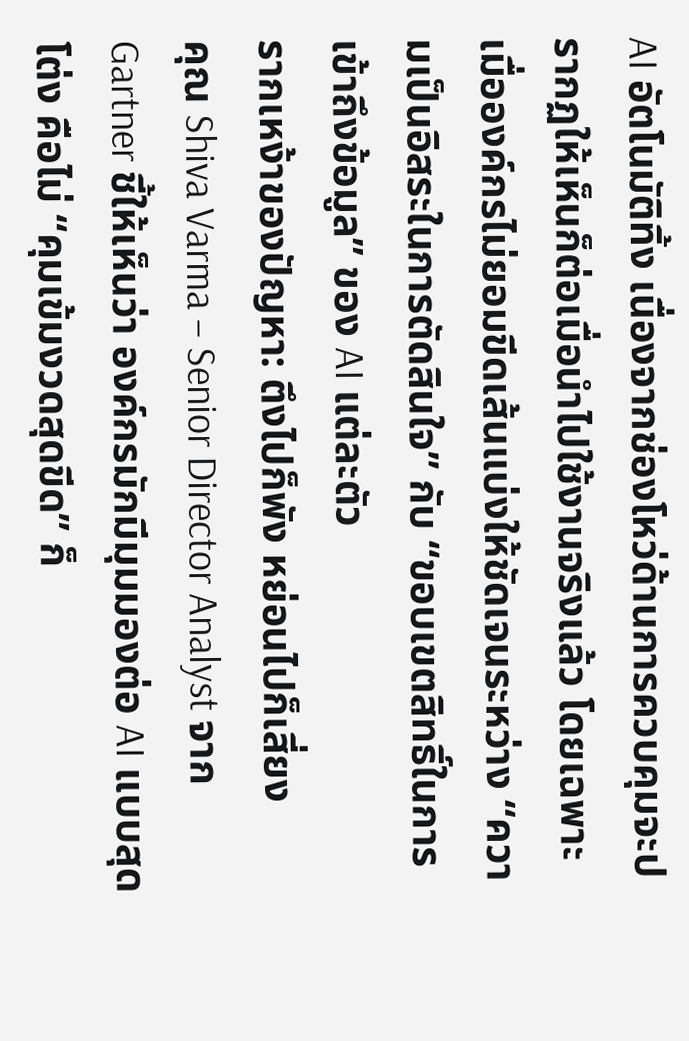AI อัตโนมัติทิ้ง เนื่องจากช่องโหว่ด้านการควบคุมจะปรากฏให้เห็นก็ต่อเมื่อนำไปใช้งานจริงแล้ว โดยเฉพาะเมื่อองค์กรไม่ยอมขีดเส้นแบ่งให้ชัดเจนระหว่าง “ความเป็นอิสระในการตัดสินใจ” กับ “ขอบเขตสิทธิ์ในการเข้าถึงข้อมูล” ของ AI แต่ละตัว
รากเหง้าของปัญหา: ตึงไปก็พัง หย่อนไปก็เสี่ยง
คุณ Shiva Varma – Senior Director Analyst จาก Gartner ชี้ให้เห็นว่า องค์กรมักมีมุมมองต่อ AI แบบสุดโต่ง คือไม่ “คุมเข้มงวดสุดขีด” ก็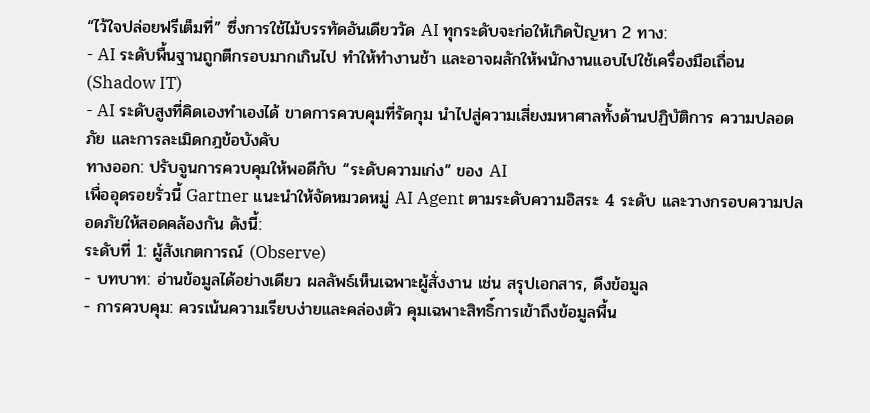“ไว้ใจปล่อยฟรีเต็มที่” ซึ่งการใช้ไม้บรรทัดอันเดียววัด AI ทุกระดับจะก่อให้เกิดปัญหา 2 ทาง:
- AI ระดับพื้นฐานถูกตีกรอบมากเกินไป ทำให้ทำงานช้า และอาจผลักให้พนักงานแอบไปใช้เครื่องมือเถื่อน (Shadow IT)
- AI ระดับสูงที่คิดเองทำเองได้ ขาดการควบคุมที่รัดกุม นำไปสู่ความเสี่ยงมหาศาลทั้งด้านปฏิบัติการ ความปลอดภัย และการละเมิดกฎข้อบังคับ
ทางออก: ปรับจูนการควบคุมให้พอดีกับ “ระดับความเก่ง” ของ AI
เพื่ออุดรอยรั่วนี้ Gartner แนะนำให้จัดหมวดหมู่ AI Agent ตามระดับความอิสระ 4 ระดับ และวางกรอบความปลอดภัยให้สอดคล้องกัน ดังนี้:
ระดับที่ 1: ผู้สังเกตการณ์ (Observe)
- บทบาท: อ่านข้อมูลได้อย่างเดียว ผลลัพธ์เห็นเฉพาะผู้สั่งงาน เช่น สรุปเอกสาร, ดึงข้อมูล
- การควบคุม: ควรเน้นความเรียบง่ายและคล่องตัว คุมเฉพาะสิทธิ์การเข้าถึงข้อมูลพื้น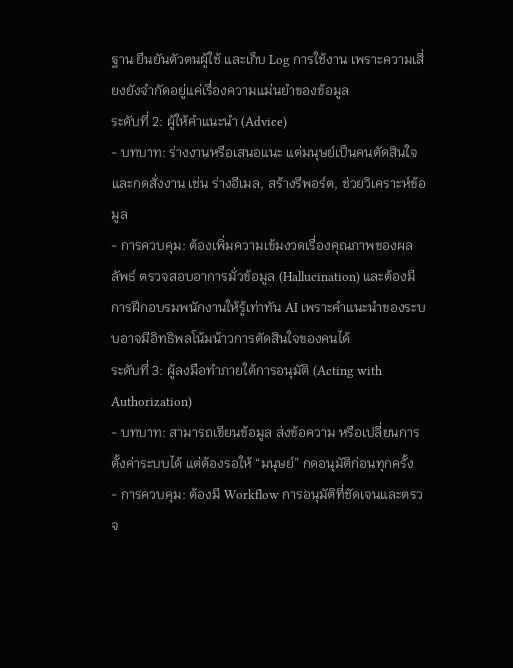ฐาน ยืนยันตัวตนผู้ใช้ และเก็บ Log การใช้งาน เพราะความเสี่ยงยังจำกัดอยู่แค่เรื่องความแม่นยำของข้อมูล
ระดับที่ 2: ผู้ให้คำแนะนำ (Advice)
- บทบาท: ร่างงานหรือเสนอแนะ แต่มนุษย์เป็นคนตัดสินใจและกดสั่งงาน เช่น ร่างอีเมล, สร้างรีพอร์ต, ช่วยวิเคราะห์ข้อมูล
- การควบคุม: ต้องเพิ่มความเข้มงวดเรื่องคุณภาพของผลลัพธ์ ตรวจสอบอาการมั่วข้อมูล (Hallucination) และต้องมีการฝึกอบรมพนักงานให้รู้เท่าทัน AI เพราะคำแนะนำของระบบอาจมีอิทธิพลโน้มน้าวการตัดสินใจของคนได้
ระดับที่ 3: ผู้ลงมือทำภายใต้การอนุมัติ (Acting with Authorization)
- บทบาท: สามารถเขียนข้อมูล ส่งข้อความ หรือเปลี่ยนการตั้งค่าระบบได้ แต่ต้องรอให้ “มนุษย์” กดอนุมัติก่อนทุกครั้ง
- การควบคุม: ต้องมี Workflow การอนุมัติที่ชัดเจนและตรวจ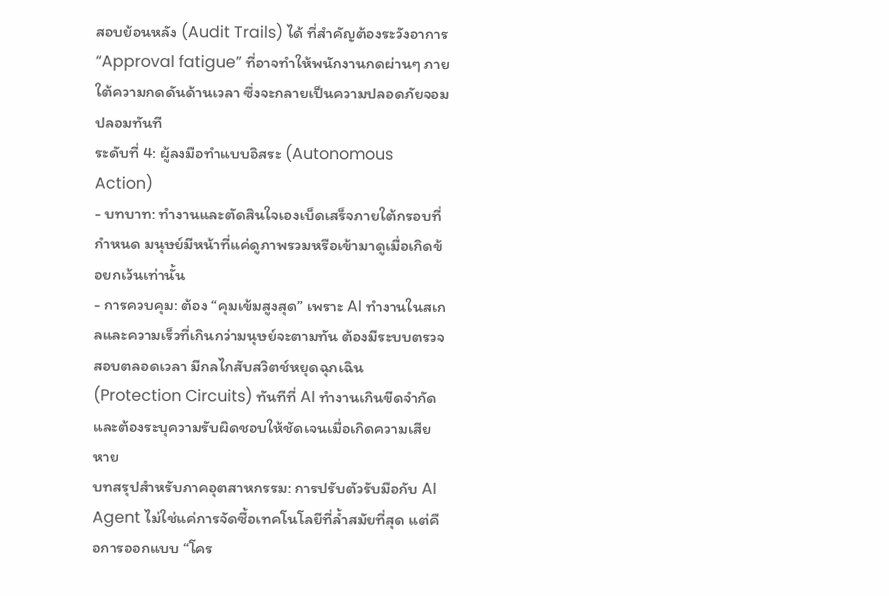สอบย้อนหลัง (Audit Trails) ได้ ที่สำคัญต้องระวังอาการ “Approval fatigue” ที่อาจทำให้พนักงานกดผ่านๆ ภายใต้ความกดดันด้านเวลา ซึ่งจะกลายเป็นความปลอดภัยจอมปลอมทันที
ระดับที่ 4: ผู้ลงมือทำแบบอิสระ (Autonomous Action)
- บทบาท: ทำงานและตัดสินใจเองเบ็ดเสร็จภายใต้กรอบที่กำหนด มนุษย์มีหน้าที่แค่ดูภาพรวมหรือเข้ามาดูเมื่อเกิดข้อยกเว้นเท่านั้น
- การควบคุม: ต้อง “คุมเข้มสูงสุด” เพราะ AI ทำงานในสเกลและความเร็วที่เกินกว่ามนุษย์จะตามทัน ต้องมีระบบตรวจสอบตลอดเวลา มีกลไกสับสวิตช์หยุดฉุกเฉิน (Protection Circuits) ทันทีที่ AI ทำงานเกินขีดจำกัด และต้องระบุความรับผิดชอบให้ชัดเจนเมื่อเกิดความเสียหาย
บทสรุปสำหรับภาคอุตสาหกรรม: การปรับตัวรับมือกับ AI Agent ไม่ใช่แค่การจัดซื้อเทคโนโลยีที่ล้ำสมัยที่สุด แต่คือการออกแบบ “โคร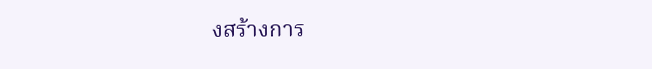งสร้างการ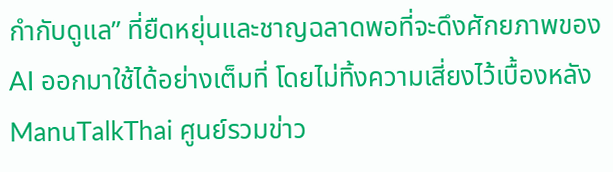กำกับดูแล” ที่ยืดหยุ่นและชาญฉลาดพอที่จะดึงศักยภาพของ AI ออกมาใช้ได้อย่างเต็มที่ โดยไม่ทิ้งความเสี่ยงไว้เบื้องหลัง
ManuTalkThai ศูนย์รวมข่าว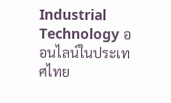Industrial Technology ออนไลน์ในประเทศไทย